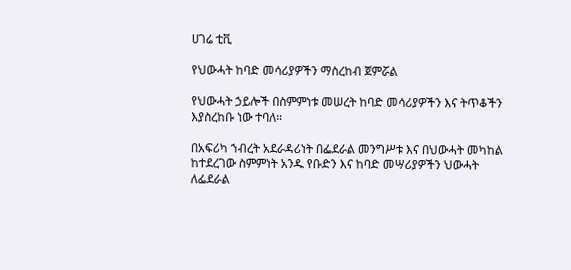ሀገሬ ቲቪ

የህውሓት ከባድ መሳሪያዎችን ማስረከብ ጀምሯል

የህውሓት ኃይሎች በስምምነቱ መሠረት ከባድ መሳሪያዎችን እና ትጥቆችን እያስረከቡ ነው ተባለ።

በአፍሪካ ኀብረት አደራዳሪነት በፌደራል መንግሥቱ እና በህውሓት መካከል ከተደረገው ስምምነት አንዱ የቡድን እና ከባድ መሣሪያዎችን ህውሓት ለፌደራል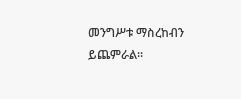መንግሥቱ ማስረከብን ይጨምራል።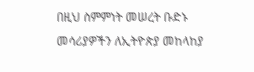በዚህ ስምምነት መሠረት ቡድኑ መሳሪያዎችን ለኢትዮጵያ መከላከያ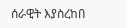ሰራዊት እያስረከበ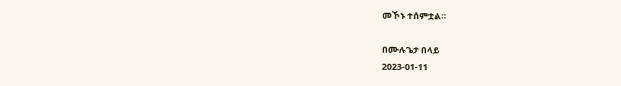መኾኑ ተሰምቷል።

በሙሉጌታ በላይ
2023-01-11